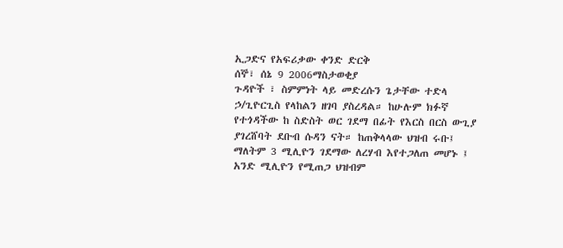ኢጋድና የአፍሪቃው ቀንድ ድርቅ
ሰኞ፣ ሰኔ 9 2006ማስታወቂያ
ጉዳዮች ፣ ስምምነት ላይ መድረሱን ጌታቸው ተድላ ኃ/ጊዮርጊስ የላከልን ዘገባ ያስረዳል። ከሁሉም ክፉኛ የተጎዳችው ከ ስድስት ወር ገደማ በፊት የእርስ በርስ ውጊያ ያገረሸባት ደቡብ ሱዳን ናት። ከጠቅላላው ህዝብ ሩቡ፤ ማለትም 3 ሚሊዮን ገደማው ለረሃብ እየተጋለጠ መሆኑ ፤ አንድ ሚሊዮን የሚጠጋ ህዝብም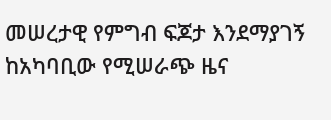መሠረታዊ የምግብ ፍጆታ እንደማያገኝ ከአካባቢው የሚሠራጭ ዜና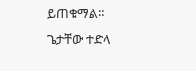ይጠቁማል።
ጌታቸው ተድላ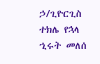ኃ/ጊዮርጊስ
ተክሌ የኋላ
ኂሩት መለሰ